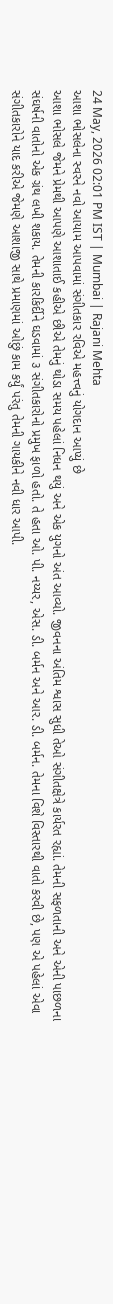24 May, 2026 02:01 PM IST | Mumbai | Rajani Mehta
આશા ભોસલેના સ્વરને નવો આયામ આપવામાં સંગીતકાર રવિએ મહત્ત્વનું યોગદાન આપ્યું છે
આશા ભોસલે જેમને પ્રેમથી આપણે આશાતાઈ કહીએ છીએ તેમનું થોડા સમય પહેલાં નિધન થયું અને એક યુગનો અંત આવ્યો. જીવનના અંતિમ શ્વાસ સુધી તેઓ સંગીતક્ષેત્રે કાર્યરત રહ્યાં. તેમની સફળતાની અને એની પાછળના સંઘર્ષની વાતોનો એક ગ્રંથ લખી શકાય. તેમની કારકિર્દીને ઘડવામાં ૩ સંગીતકારોનો પ્રમુખ ફાળો હતો. તે હતા ઓ. પી. નય્યર, એસ. ડી. બર્મન અને આર. ડી. બર્મન. તેમના વિશે વિસ્તારથી વાતો કરવી છે, પણ એ પહેલાં એવા સંગીતકારોને યાદ કરીએ જેમણે આશાજી સાથે પ્રમાણમાં ઓછું કામ કર્યું પરંતુ તેમની ગાયકીને નવી ધાર આપી.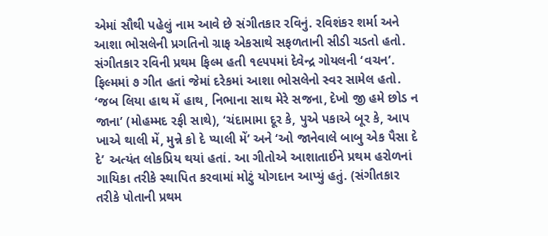એમાં સૌથી પહેલું નામ આવે છે સંગીતકાર રવિનું. રવિશંકર શર્મા અને આશા ભોસલેની પ્રગતિનો ગ્રાફ એકસાથે સફળતાની સીડી ચડતો હતો. સંગીતકાર રવિની પ્રથમ ફિલ્મ હતી ૧૯૫૫માં દેવેન્દ્ર ગોયલની ‘વચન’. ફિલ્મમાં ૭ ગીત હતાં જેમાં દરેકમાં આશા ભોસલેનો સ્વર સામેલ હતો. ‘જબ લિયા હાથ મેં હાથ, નિભાના સાથ મેરે સજના, દેખો જી હમે છોડ ન જાના’ (મોહમ્મદ રફી સાથે), ‘ચંદામામા દૂર કે, પુએ પકાએ બૂર કે, આપ ખાએ થાલી મેં, મુન્ને કો દે પ્યાલી મેં’ અને ‘ઓ જાનેવાલે બાબુ એક પૈસા દે દે’ અત્યંત લોકપ્રિય થયાં હતાં. આ ગીતોએ આશાતાઈને પ્રથમ હરોળનાં ગાયિકા તરીકે સ્થાપિત કરવામાં મોટું યોગદાન આપ્યું હતું. (સંગીતકાર તરીકે પોતાની પ્રથમ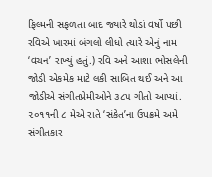ફિલ્મની સફળતા બાદ જ્યારે થોડાં વર્ષો પછી રવિએ ખારમાં બંગલો લીધો ત્યારે એનું નામ ‘વચન’ રાખ્યું હતું.) રવિ અને આશા ભોસલેની જોડી એકમેક માટે લકી સાબિત થઈ અને આ જોડીએ સંગીતપ્રેમીઓને ૩૮૫ ગીતો આપ્યાં.
૨૦૧૧ની ૮ મેએ રાતે ‘સંકેત’ના ઉપક્રમે અમે સંગીતકાર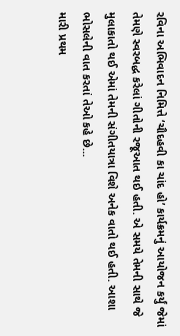રવિના અભિવાદન નિમિત્તે ‘ચૌદહવી કા ચાંદ હો’ કાર્યક્રમનું આયોજન કર્યું જેમાં તેમણે સ્વરબદ્ધ કરેલાં ગીતોની રજૂઆત થઈ હતી. એ સમયે તેમની સાથે જે મુલાકાતો થઈ એમાં તેમની સંગીતયાત્રા વિશે અનેક વાતો થઈ હતી. આશા ભોસલેની વાત કરતાં તેઓ કહે છે...
મારી પ્રથમ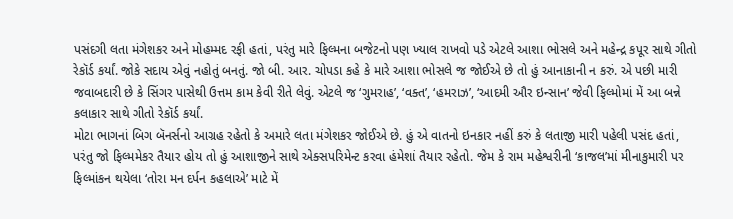પસંદગી લતા મંગેશકર અને મોહમ્મદ રફી હતાં, પરંતુ મારે ફિલ્મના બજેટનો પણ ખ્યાલ રાખવો પડે એટલે આશા ભોસલે અને મહેન્દ્ર કપૂર સાથે ગીતો રેકૉર્ડ કર્યાં. જોકે સદાય એવું નહોતું બનતું. જો બી. આર. ચોપડા કહે કે મારે આશા ભોસલે જ જોઈએ છે તો હું આનાકાની ન કરું. એ પછી મારી જવાબદારી છે કે સિંગર પાસેથી ઉત્તમ કામ કેવી રીતે લેવું. એટલે જ ‘ગુમરાહ’, ‘વક્ત’, ‘હમરાઝ’, ‘આદમી ઔર ઇન્સાન’ જેવી ફિલ્મોમાં મેં આ બન્ને કલાકાર સાથે ગીતો રેકૉર્ડ કર્યાં.
મોટા ભાગનાં બિગ બૅનર્સનો આગ્રહ રહેતો કે અમારે લતા મંગેશકર જોઈએ છે. હું એ વાતનો ઇનકાર નહીં કરું કે લતાજી મારી પહેલી પસંદ હતાં, પરંતુ જો ફિલ્મમેકર તૈયાર હોય તો હું આશાજીને સાથે એક્સપરિમેન્ટ કરવા હંમેશાં તૈયાર રહેતો. જેમ કે રામ મહેશ્વરીની ‘કાજલ’માં મીનાકુમારી પર ફિલ્માંકન થયેલા ‘તોરા મન દર્પન કહલાએ’ માટે મેં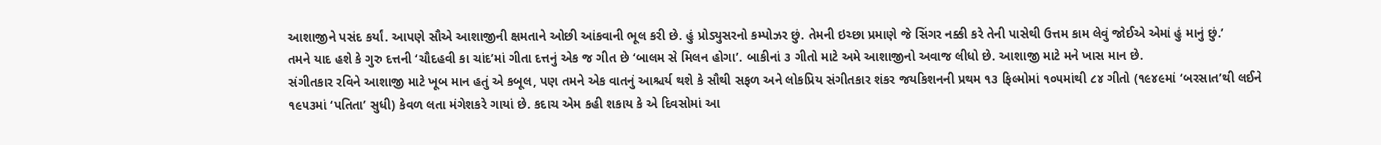આશાજીને પસંદ કર્યાં. આપણે સૌએ આશાજીની ક્ષમતાને ઓછી આંકવાની ભૂલ કરી છે. હું પ્રોડ્યુસરનો કમ્પોઝર છું. તેમની ઇચ્છા પ્રમાણે જે સિંગર નક્કી કરે તેની પાસેથી ઉત્તમ કામ લેવું જોઈએ એમાં હું માનું છું.’
તમને યાદ હશે કે ગુરુ દત્તની ‘ચૌદહવી કા ચાંદ’માં ગીતા દત્તનું એક જ ગીત છે ‘બાલમ સે મિલન હોગા’. બાકીનાં ૩ ગીતો માટે અમે આશાજીનો અવાજ લીધો છે. આશાજી માટે મને ખાસ માન છે.
સંગીતકાર રવિને આશાજી માટે ખૂબ માન હતું એ કબૂલ, પણ તમને એક વાતનું આશ્ચર્ય થશે કે સૌથી સફળ અને લોકપ્રિય સંગીતકાર શંકર જયકિશનની પ્રથમ ૧૩ ફિલ્મોમાં ૧૦૫માંથી ૮૪ ગીતો (૧૯૪૯માં ‘બરસાત’થી લઈને ૧૯૫૩માં ‘પતિતા’ સુધી) કેવળ લતા મંગેશકરે ગાયાં છે. કદાચ એમ કહી શકાય કે એ દિવસોમાં આ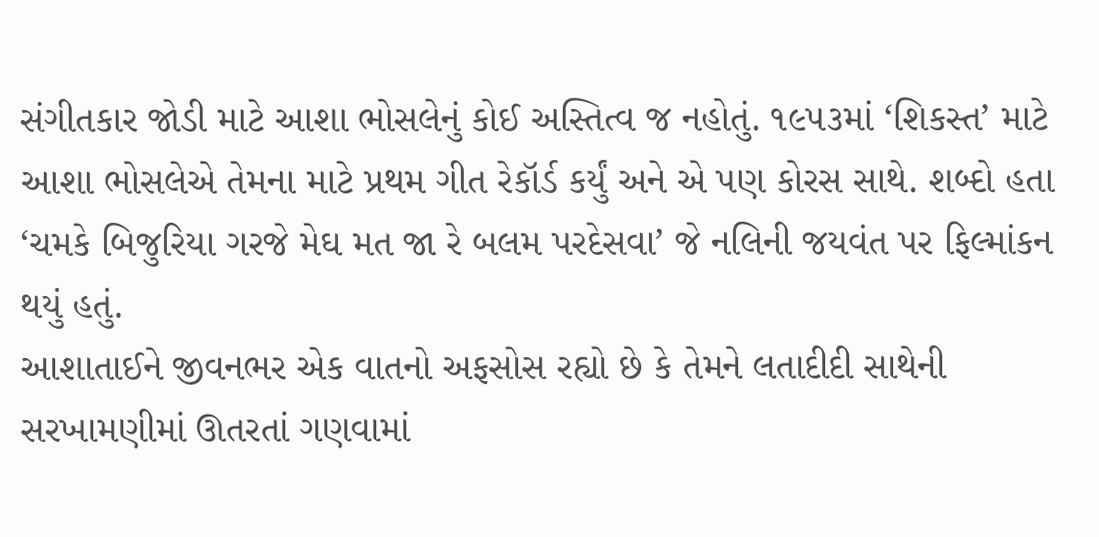સંગીતકાર જોડી માટે આશા ભોસલેનું કોઈ અસ્તિત્વ જ નહોતું. ૧૯૫૩માં ‘શિકસ્ત’ માટે આશા ભોસલેએ તેમના માટે પ્રથમ ગીત રેકૉર્ડ કર્યું અને એ પણ કોરસ સાથે. શબ્દો હતા ‘ચમકે બિજુરિયા ગરજે મેઘ મત જા રે બલમ પરદેસવા’ જે નલિની જયવંત પર ફિલ્માંકન થયું હતું.
આશાતાઈને જીવનભર એક વાતનો અફસોસ રહ્યો છે કે તેમને લતાદીદી સાથેની સરખામણીમાં ઊતરતાં ગણવામાં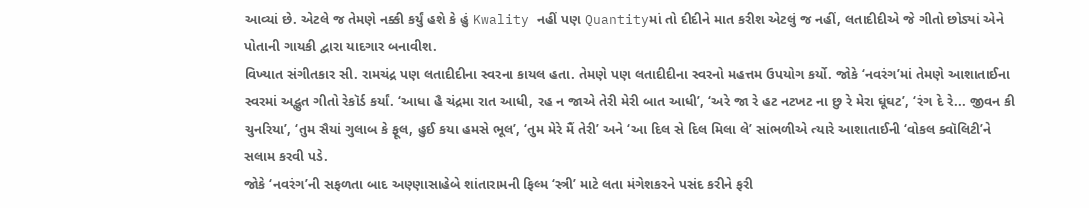આવ્યાં છે. એટલે જ તેમણે નક્કી કર્યું હશે કે હું Kwality નહીં પણ Quantityમાં તો દીદીને માત કરીશ એટલું જ નહીં, લતાદીદીએ જે ગીતો છોડ્યાં એને પોતાની ગાયકી દ્વારા યાદગાર બનાવીશ.
વિખ્યાત સંગીતકાર સી. રામચંદ્ર પણ લતાદીદીના સ્વરના કાયલ હતા. તેમણે પણ લતાદીદીના સ્વરનો મહત્તમ ઉપયોગ કર્યો. જોકે ‘નવરંગ’માં તેમણે આશાતાઈના સ્વરમાં અદ્ભુત ગીતો રેકૉર્ડ કર્યાં. ‘આધા હૈ ચંદ્રમા રાત આધી, રહ ન જાએ તેરી મેરી બાત આધી’, ‘અરે જા રે હટ નટખટ ના છુ રે મેરા ઘૂંઘટ’, ‘રંગ દે રે... જીવન કી ચુનરિયા’, ‘તુમ સૈયાં ગુલાબ કે ફૂલ, હુઈ કયા હમસે ભૂલ’, ‘તુમ મેરે મૈં તેરી’ અને ‘આ દિલ સે દિલ મિલા લે’ સાંભળીએ ત્યારે આશાતાઈની ‘વોકલ ક્વૉલિટી’ને સલામ કરવી પડે.
જોકે ‘નવરંગ’ની સફળતા બાદ અણ્ણાસાહેબે શાંતારામની ફિલ્મ ‘સ્ત્રી’ માટે લતા મંગેશકરને પસંદ કરીને ફરી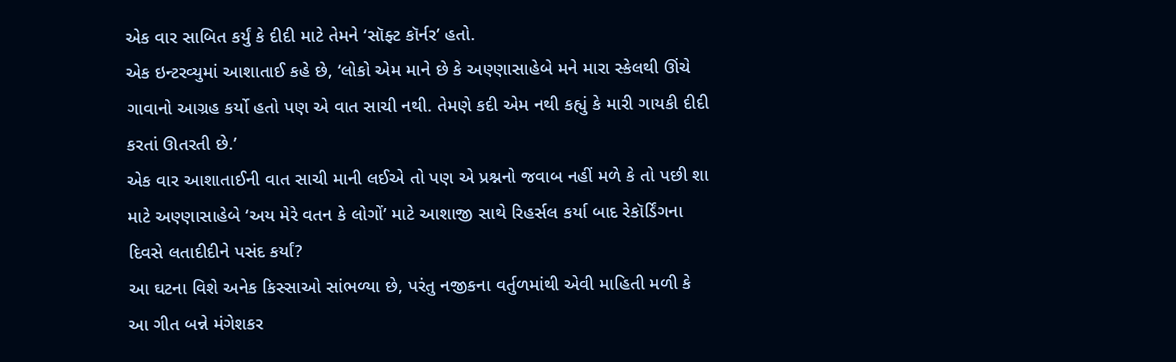એક વાર સાબિત કર્યું કે દીદી માટે તેમને ‘સૉફ્ટ કૉર્નર’ હતો.
એક ઇન્ટરવ્યુમાં આશાતાઈ કહે છે, ‘લોકો એમ માને છે કે અણ્ણાસાહેબે મને મારા સ્કેલથી ઊંચે ગાવાનો આગ્રહ કર્યો હતો પણ એ વાત સાચી નથી. તેમણે કદી એમ નથી કહ્યું કે મારી ગાયકી દીદી કરતાં ઊતરતી છે.’
એક વાર આશાતાઈની વાત સાચી માની લઈએ તો પણ એ પ્રશ્નનો જવાબ નહીં મળે કે તો પછી શા માટે અણ્ણાસાહેબે ‘અય મેરે વતન કે લોગોં’ માટે આશાજી સાથે રિહર્સલ કર્યા બાદ રેકૉર્ડિંગના દિવસે લતાદીદીને પસંદ કર્યાં?
આ ઘટના વિશે અનેક કિસ્સાઓ સાંભળ્યા છે, પરંતુ નજીકના વર્તુળમાંથી એવી માહિતી મળી કે આ ગીત બન્ને મંગેશકર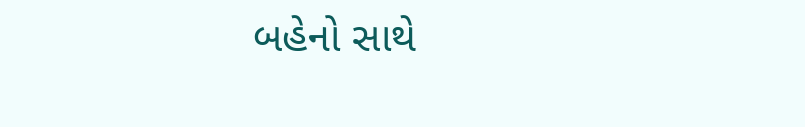બહેનો સાથે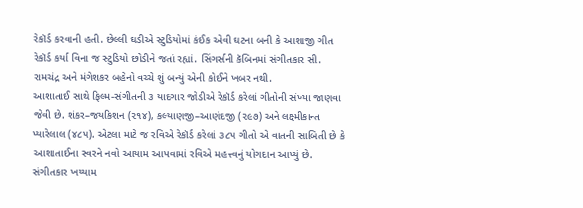રેકૉર્ડ કરવાની હતી. છેલ્લી ઘડીએ સ્ટુડિયોમાં કંઈક એવી ઘટના બની કે આશાજી ગીત રેકૉર્ડ કર્યા વિના જ સ્ટુડિયો છોડીને જતાં રહ્યાં. સિંગર્સની કૅબિનમાં સંગીતકાર સી. રામચંદ્ર અને મંગેશકર બહેનો વચ્ચે શું બન્યું એની કોઈને ખબર નથી.
આશાતાઈ સાથે ફિલ્મ-સંગીતની ૩ યાદગાર જોડીએ રેકૉર્ડ કરેલાં ગીતોની સંખ્યા જાણવા જેવી છે. શંકર–જયકિશન (૨૧૪), કલ્યાણજી–આણંદજી (૨૯૭) અને લક્ષ્મીકાન્ત પ્યારેલાલ (૪૮૫). એટલા માટે જ રવિએ રેકૉર્ડ કરેલાં ૩૮૫ ગીતો એ વાતની સાબિતી છે કે આશાતાઈના સ્વરને નવો આયામ આપવામાં રવિએ મહત્ત્વનું યોગદાન આપ્યું છે.
સંગીતકાર ખય્યામ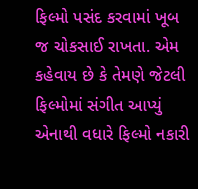ફિલ્મો પસંદ કરવામાં ખૂબ જ ચોકસાઈ રાખતા. એમ કહેવાય છે કે તેમણે જેટલી ફિલ્મોમાં સંગીત આપ્યું એનાથી વધારે ફિલ્મો નકારી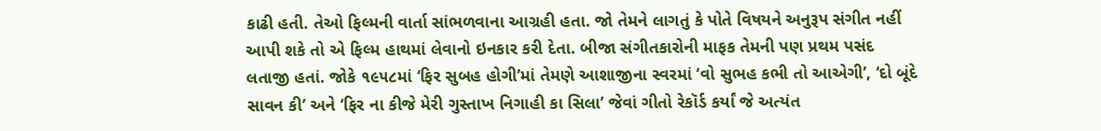કાઢી હતી. તેઓ ફિલ્મની વાર્તા સાંભળવાના આગ્રહી હતા. જો તેમને લાગતું કે પોતે વિષયને અનુરૂપ સંગીત નહીં આપી શકે તો એ ફિલ્મ હાથમાં લેવાનો ઇનકાર કરી દેતા. બીજા સંગીતકારોની માફક તેમની પણ પ્રથમ પસંદ લતાજી હતાં. જોકે ૧૯૫૮માં ‘ફિર સુબહ હોગી’માં તેમણે આશાજીના સ્વરમાં ‘વો સુભહ કભી તો આએગી’, ‘દો બૂંદે સાવન કી’ અને ‘ફિર ના કીજે મેરી ગુસ્તાખ નિગાહી કા સિલા’ જેવાં ગીતો રેકૉર્ડ કર્યાં જે અત્યંત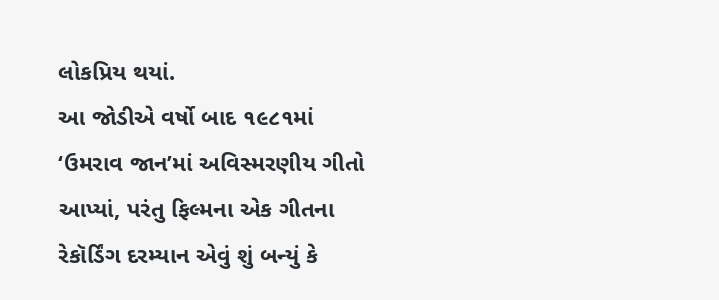લોકપ્રિય થયાં.
આ જોડીએ વર્ષો બાદ ૧૯૮૧માં ‘ઉમરાવ જાન’માં અવિસ્મરણીય ગીતો આપ્યાં, પરંતુ ફિલ્મના એક ગીતના રેકૉર્ડિંગ દરમ્યાન એવું શું બન્યું કે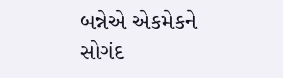બન્નેએ એકમેકને સોગંદ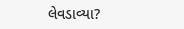લેવડાવ્યા?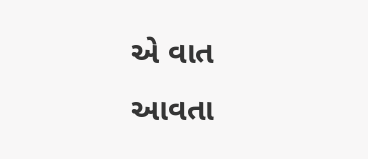એ વાત આવતા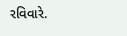રવિવારે.